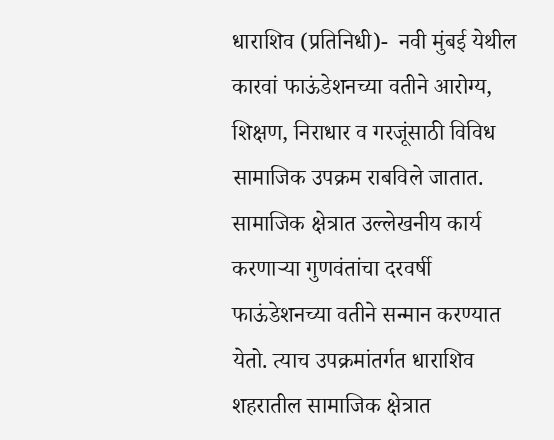धाराशिव (प्रतिनिधी)-  नवी मुंबई येथील कारवां फाऊंडेशनच्या वतीने आरोग्य, शिक्षण, निराधार व गरजूंसाठी विविध सामाजिक उपक्रम राबविले जातात. सामाजिक क्षेत्रात उल्लेखनीय कार्य करणाऱ्या गुणवंतांचा दरवर्षी फाऊंडेशनच्या वतीने सन्मान करण्यात येतो. त्याच उपक्रमांतर्गत धाराशिव शहरातील सामाजिक क्षेत्रात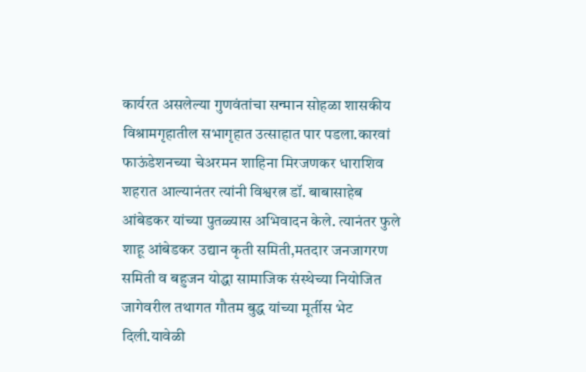कार्यरत असलेल्या गुणवंतांचा सन्मान सोहळा शासकीय विश्रामगृहातील सभागृहात उत्साहात पार पडला.कारवां फाऊंडेशनच्या चेअरमन शाहिना मिरजणकर धाराशिव शहरात आल्यानंतर त्यांनी विश्वरत्न डॉ. बाबासाहेब आंबेडकर यांच्या पुतळ्यास अभिवादन केले. त्यानंतर फुले शाहू आंबेडकर उद्यान कृती समिती,मतदार जनजागरण समिती व बहुजन योद्धा सामाजिक संस्थेच्या नियोजित जागेवरील तथागत गौतम बुद्ध यांच्या मूर्तीस भेट दिली.यावेळी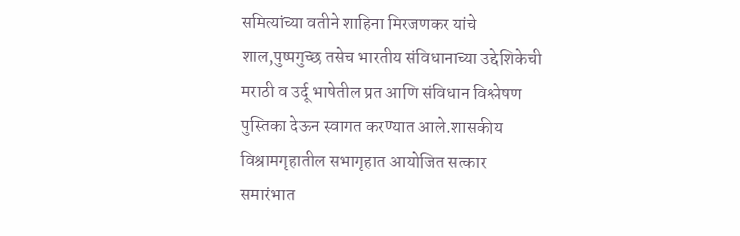समित्यांच्या वतीने शाहिना मिरजणकर यांचे शाल,पुष्पगुच्छ तसेच भारतीय संविधानाच्या उद्देशिकेची मराठी व उर्दू भाषेतील प्रत आणि संविधान विश्लेषण पुस्तिका देऊन स्वागत करण्यात आले.शासकीय विश्रामगृहातील सभागृहात आयोजित सत्कार समारंभात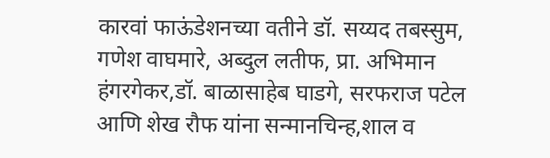कारवां फाऊंडेशनच्या वतीने डॉ. सय्यद तबस्सुम, गणेश वाघमारे, अब्दुल लतीफ, प्रा. अभिमान हंगरगेकर,डॉ. बाळासाहेब घाडगे, सरफराज पटेल आणि शेख रौफ यांना सन्मानचिन्ह,शाल व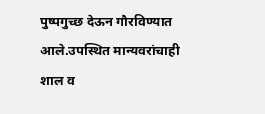पुष्पगुच्छ देऊन गौरविण्यात आले.उपस्थित मान्यवरांचाही शाल व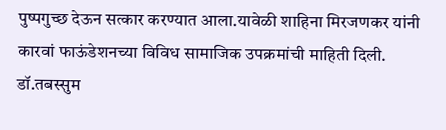पुष्पगुच्छ देऊन सत्कार करण्यात आला.यावेळी शाहिना मिरजणकर यांनी कारवां फाऊंडेशनच्या विविध सामाजिक उपक्रमांची माहिती दिली. डॉ.तबस्सुम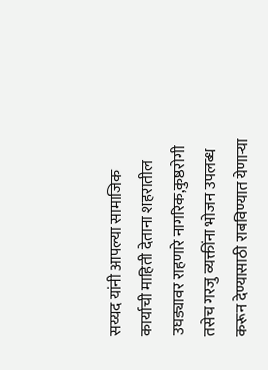सय्यद यांनी आपल्या सामाजिक कार्याची माहिती देताना शहरातील उघड्यावर राहणारे नागरिक,कुष्ठरोगी तसेच गरजु व्यक्तींना भोजन उपलब्ध करून देण्यासाठी राबविण्यात येणाऱ्या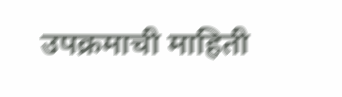उपक्रमाची माहिती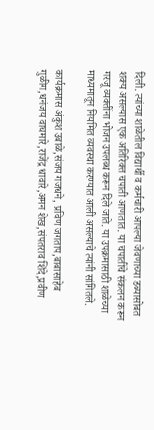दिली. त्यांच्या शाळेतील विद्यार्थी व कर्मचारी आपल्या जेवणाच्या डब्यासोबत शक्य असल्यास एक अतिरिक्त चपाती आणतात. या चपातींचे संकलन करून गरजू व्यक्तींना भोजन उपलब्ध करून दिले जाते. या उपक्रमासाठी शाळेच्या माध्यमातून नियमित व्यवस्था करण्यात आली असल्याचे त्यांनी सांगितले.

कार्यक्रमास अंकुश उबाळे,संजय गजधने, प्रविण जगताप,बाबासाहेब गुळीग,धनंजय वाघमारे,राजेंद्र धावारे,अमन शेख,संपतराव शिंदे,प्रवीण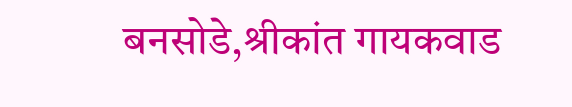बनसोडे,श्रीकांत गायकवाड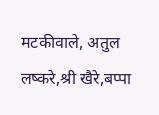मटकीवाले, अतुल लष्करे,श्री खैरे,बप्पा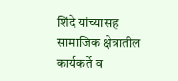शिंदे यांच्यासह सामाजिक क्षेत्रातील कार्यकर्ते व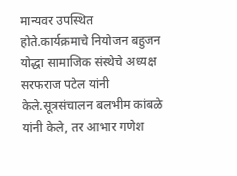मान्यवर उपस्थित होते.कार्यक्रमाचे नियोजन बहुजन योद्धा सामाजिक संस्थेचे अध्यक्ष सरफराज पटेल यांनी केले.सूत्रसंचालन बलभीम कांबळे यांनी केले, तर आभार गणेश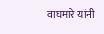वाघमारे यांनी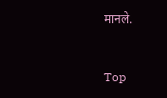मानले.


Top